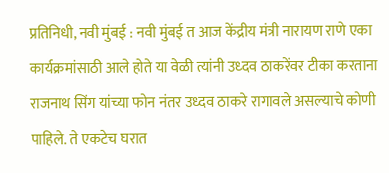प्रतिनिधी, नवी मुंबई : नवी मुंबई त आज केंद्रीय मंत्री नारायण राणे एका कार्यक्रमांसाठी आले होते या वेळी त्यांनी उध्दव ठाकरेंवर टीका करताना राजनाथ सिंग यांच्या फोन नंतर उध्दव ठाकरे रागावले असल्याचे कोणी पाहिले. ते एकटेच घरात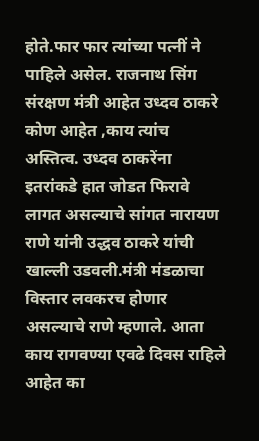होते.फार फार त्यांच्या पत्नीं ने पाहिले असेल. राजनाथ सिंग संरक्षण मंत्री आहेत उध्दव ठाकरे कोण आहेत ,काय त्यांच अस्तित्व. उध्दव ठाकरेंना इतरांकडे हात जोडत फिरावे लागत असल्याचे सांगत नारायण राणे यांनी उद्धव ठाकरे यांची खाल्ली उडवली.मंत्री मंडळाचा विस्तार लवकरच होणार असल्याचे राणे म्हणाले. आता काय रागवण्या एवढे दिवस राहिले आहेत का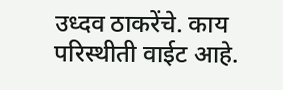उध्दव ठाकरेंचे. काय परिस्थीती वाईट आहे.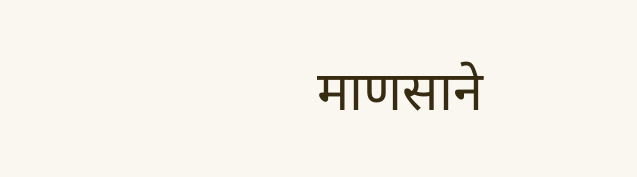माणसाने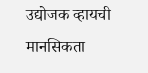उद्योजक व्हायची मानसिकता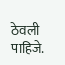ठेवली पाहिजे.